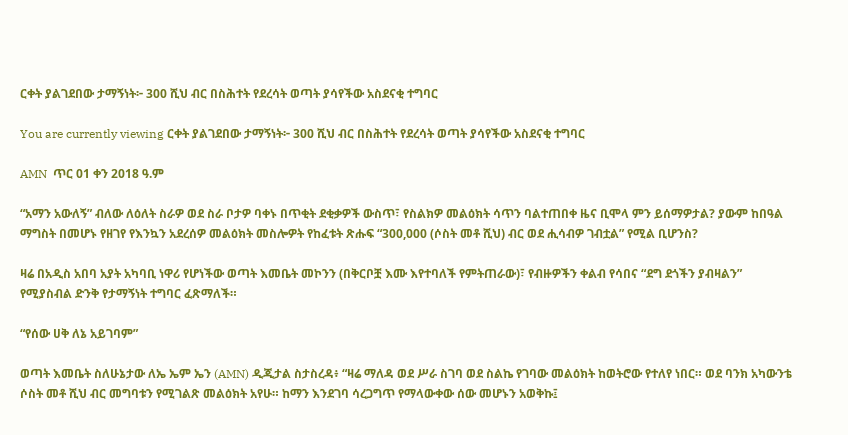ርቀት ያልገደበው ታማኝነት፦ 300 ሺህ ብር በስሕተት የደረሳት ወጣት ያሳየችው አስደናቂ ተግባር

You are currently viewing ርቀት ያልገደበው ታማኝነት፦ 300 ሺህ ብር በስሕተት የደረሳት ወጣት ያሳየችው አስደናቂ ተግባር

AMN  ጥር 01 ቀን 2018 ዓ.ም

“አማን አውለኝ” ብለው ለዕለት ስራዎ ወደ ስራ ቦታዎ ባቀኑ በጥቂት ደቂቃዎች ውስጥ፣ የስልክዎ መልዕክት ሳጥን ባልተጠበቀ ዜና ቢሞላ ምን ይሰማዎታል? ያውም ከበዓል ማግስት በመሆኑ የዘገየ የእንኳን አደረሰዎ መልዕክት መስሎዎት የከፈቱት ጽሑፍ “300,000 (ሶስት መቶ ሺህ) ብር ወደ ሒሳብዎ ገብቷል” የሚል ቢሆንስ?

ዛሬ በአዲስ አበባ አያት አካባቢ ነዋሪ የሆነችው ወጣት እመቤት መኮንን (በቅርቦቿ እሙ እየተባለች የምትጠራው)፣ የብዙዎችን ቀልብ የሳበና “ደግ ደጎችን ያብዛልን” የሚያስብል ድንቅ የታማኝነት ተግባር ፈጽማለች።

“የሰው ሀቅ ለኔ አይገባም”

ወጣት እመቤት ስለሁኔታው ለኤ ኤም ኤን (AMN) ዲጂታል ስታስረዳ፥ “ዛሬ ማለዳ ወደ ሥራ ስገባ ወደ ስልኬ የገባው መልዕክት ከወትሮው የተለየ ነበር። ወደ ባንክ አካውንቴ ሶስት መቶ ሺህ ብር መግባቱን የሚገልጽ መልዕክት አየሁ። ከማን እንደገባ ሳረጋግጥ የማላውቀው ሰው መሆኑን አወቅኩ፤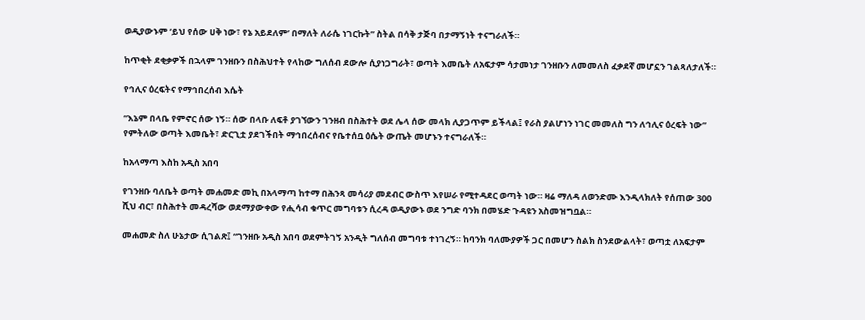ወዲያውኑም ‘ይህ የሰው ሀቅ ነው፣ የኔ አይደለም’ በማለት ለራሴ ነገርኩት” ስትል በሳቅ ታጅባ በታማኝነት ተናግራለች።

ከጥቂት ደቂቃዎች በኋላም ገንዘቡን በስሕህተት የላከው ግለሰብ ደውሎ ሲያነጋግራት፣ ወጣት እመቤት ለአፍታም ሳታመነታ ገንዘቡን ለመመለስ ፈቃደኛ መሆኗን ገልጻለታለች።

የኅሊና ዕረፍትና የማኅበረሰብ እሴት

“እኔም በላቤ የምኖር ሰው ነኝ። ሰው በላቡ ለፍቶ ያገኘውን ገንዘብ በስሕተት ወደ ሌላ ሰው መላክ ሊያጋጥም ይችላል፤ የራስ ያልሆነን ነገር መመለስ ግን ለኅሊና ዕረፍት ነው” የምትለው ወጣት እመቤት፣ ድርጊቷ ያደገችበት ማኅበረሰብና የቤተሰቧ ዕሴት ውጤት መሆኑን ተናግራለች።

ከአላማጣ እስከ አዲስ አበባ

የገንዘቡ ባለቤት ወጣት መሐመድ መኪ በአላማጣ ከተማ በሕንጻ መሳሪያ መደብር ውስጥ እየሠራ የሚተዳደር ወጣት ነው። ዛሬ ማለዳ ለወንድሙ እንዲላክለት የሰጠው 300 ሺህ ብር፣ በስሕተት መዳረሻው ወደማያውቀው የሒሳብ ቁጥር መግባቱን ሲረዳ ወዲያውኑ ወደ ንግድ ባንክ በመሄድ ጉዳዩን አስመዝግቧል።

መሐመድ ስለ ሁኔታው ሲገልጽ፤ “ገንዘቡ አዲስ አበባ ወደምትገኝ አንዲት ግለሰብ መግባቱ ተነገረኝ። ከባንክ ባለሙያዎች ጋር በመሆን ስልክ ስንደውልላት፣ ወጣቷ ለአፍታም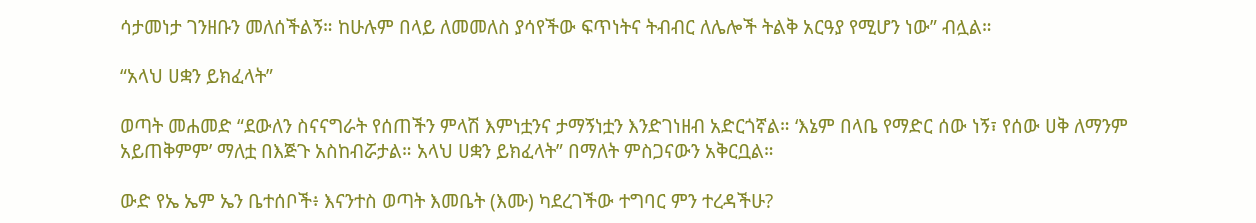ሳታመነታ ገንዘቡን መለሰችልኝ። ከሁሉም በላይ ለመመለስ ያሳየችው ፍጥነትና ትብብር ለሌሎች ትልቅ አርዓያ የሚሆን ነው” ብሏል።

“አላህ ሀቋን ይክፈላት”

ወጣት መሐመድ “ደውለን ስናናግራት የሰጠችን ምላሽ እምነቷንና ታማኝነቷን እንድገነዘብ አድርጎኛል። ‘እኔም በላቤ የማድር ሰው ነኝ፣ የሰው ሀቅ ለማንም አይጠቅምም’ ማለቷ በእጅጉ አስከብሯታል። አላህ ሀቋን ይክፈላት” በማለት ምስጋናውን አቅርቧል።

ውድ የኤ ኤም ኤን ቤተሰቦች፥ እናንተስ ወጣት እመቤት (እሙ) ካደረገችው ተግባር ምን ተረዳችሁ?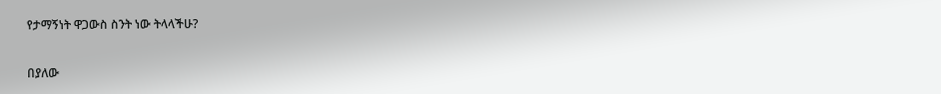የታማኝነት ዋጋውስ ስንት ነው ትላላችሁ?

በያለው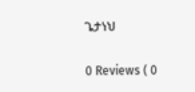ጌታነህ

0 Reviews ( 0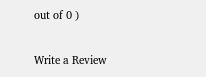out of 0 )

Write a Review